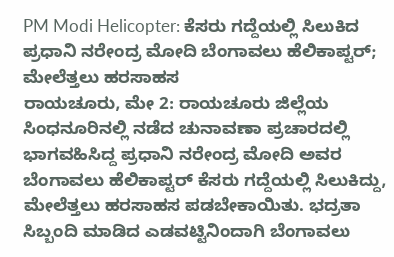PM Modi Helicopter: ಕೆಸರು ಗದ್ದೆಯಲ್ಲಿ ಸಿಲುಕಿದ ಪ್ರಧಾನಿ ನರೇಂದ್ರ ಮೋದಿ ಬೆಂಗಾವಲು ಹೆಲಿಕಾಪ್ಟರ್; ಮೇಲೆತ್ತಲು ಹರಸಾಹಸ
ರಾಯಚೂರು, ಮೇ 2: ರಾಯಚೂರು ಜಿಲ್ಲೆಯ ಸಿಂಧನೂರಿನಲ್ಲಿ ನಡೆದ ಚುನಾವಣಾ ಪ್ರಚಾರದಲ್ಲಿ ಭಾಗವಹಿಸಿದ್ದ ಪ್ರಧಾನಿ ನರೇಂದ್ರ ಮೋದಿ ಅವರ ಬೆಂಗಾವಲು ಹೆಲಿಕಾಪ್ಟರ್ ಕೆಸರು ಗದ್ದೆಯಲ್ಲಿ ಸಿಲುಕಿದ್ದು, ಮೇಲೆತ್ತಲು ಹರಸಾಹಸ ಪಡಬೇಕಾಯಿತು. ಭದ್ರತಾ ಸಿಬ್ಬಂದಿ ಮಾಡಿದ ಎಡವಟ್ಟಿನಿಂದಾಗಿ ಬೆಂಗಾವಲು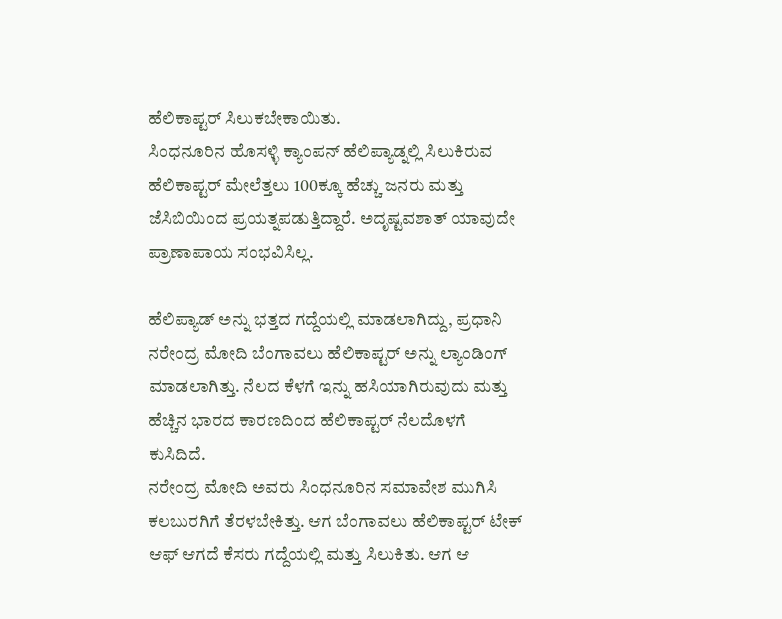ಹೆಲಿಕಾಪ್ಟರ್ ಸಿಲುಕಬೇಕಾಯಿತು.
ಸಿಂಧನೂರಿನ ಹೊಸಳ್ಳಿ ಕ್ಯಾಂಪನ್ ಹೆಲಿಪ್ಯಾಡ್ನಲ್ಲಿ ಸಿಲುಕಿರುವ ಹೆಲಿಕಾಪ್ಟರ್ ಮೇಲೆತ್ತಲು 100ಕ್ಕೂ ಹೆಚ್ಚು ಜನರು ಮತ್ತು ಜೆಸಿಬಿಯಿಂದ ಪ್ರಯತ್ನಪಡುತ್ತಿದ್ದಾರೆ. ಅದೃಷ್ಟವಶಾತ್ ಯಾವುದೇ ಪ್ರಾಣಾಪಾಯ ಸಂಭವಿಸಿಲ್ಲ.

ಹೆಲಿಪ್ಯಾಡ್ ಅನ್ನು ಭತ್ತದ ಗದ್ದೆಯಲ್ಲಿ ಮಾಡಲಾಗಿದ್ದು, ಪ್ರಧಾನಿ ನರೇಂದ್ರ ಮೋದಿ ಬೆಂಗಾವಲು ಹೆಲಿಕಾಪ್ಟರ್ ಅನ್ನು ಲ್ಯಾಂಡಿಂಗ್ ಮಾಡಲಾಗಿತ್ತು. ನೆಲದ ಕೆಳಗೆ ಇನ್ನು ಹಸಿಯಾಗಿರುವುದು ಮತ್ತು ಹೆಚ್ಚಿನ ಭಾರದ ಕಾರಣದಿಂದ ಹೆಲಿಕಾಪ್ಟರ್ ನೆಲದೊಳಗೆ ಕುಸಿದಿದೆ.
ನರೇಂದ್ರ ಮೋದಿ ಅವರು ಸಿಂಧನೂರಿನ ಸಮಾವೇಶ ಮುಗಿಸಿ ಕಲಬುರಗಿಗೆ ತೆರಳಬೇಕಿತ್ತು. ಆಗ ಬೆಂಗಾವಲು ಹೆಲಿಕಾಪ್ಟರ್ ಟೇಕ್ ಆಫ್ ಆಗದೆ ಕೆಸರು ಗದ್ದೆಯಲ್ಲಿ ಮತ್ತು ಸಿಲುಕಿತು. ಆಗ ಆ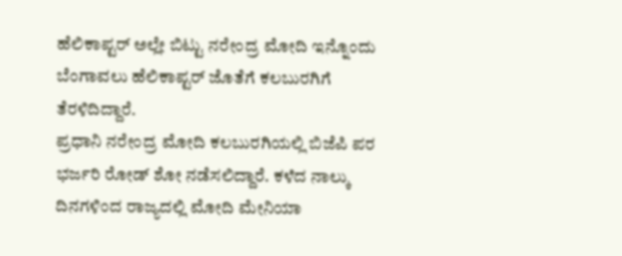ಹೆಲಿಕಾಪ್ಟರ್ ಅಲ್ಲೇ ಬಿಟ್ಟು ನರೇಂದ್ರ ಮೋದಿ ಇನ್ನೊಂದು ಬೆಂಗಾವಲು ಹೆಲಿಕಾಪ್ಟರ್ ಜೊತೆಗೆ ಕಲಬುರಗಿಗೆ ತೆರಳಿದಿದ್ದಾರೆ.
ಪ್ರಧಾನಿ ನರೇಂದ್ರ ಮೋದಿ ಕಲಬುರಗಿಯಲ್ಲಿ ಬಿಜೆಪಿ ಪರ ಭರ್ಜರಿ ರೋಡ್ ಶೋ ನಡೆಸಲಿದ್ದಾರೆ. ಕಳೆದ ನಾಲ್ಕು ದಿನಗಳಿಂದ ರಾಜ್ಯದಲ್ಲಿ ಮೋದಿ ಮೇನಿಯಾ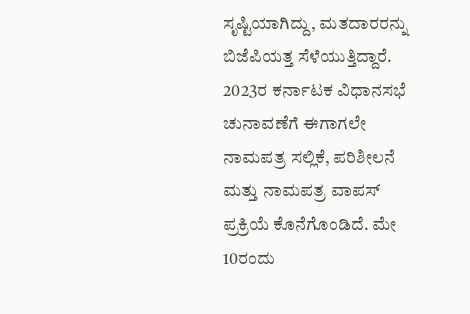ಸೃಷ್ಟಿಯಾಗಿದ್ದು, ಮತದಾರರನ್ನು ಬಿಜೆಪಿಯತ್ತ ಸೆಳೆಯುತ್ತಿದ್ದಾರೆ.
2023ರ ಕರ್ನಾಟಕ ವಿಧಾನಸಭೆ ಚುನಾವಣೆಗೆ ಈಗಾಗಲೇ ನಾಮಪತ್ರ ಸಲ್ಲಿಕೆ, ಪರಿಶೀಲನೆ ಮತ್ತು ನಾಮಪತ್ರ ವಾಪಸ್ ಪ್ರಕ್ರಿಯೆ ಕೊನೆಗೊಂಡಿದೆ. ಮೇ 10ರಂದು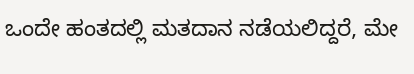ಒಂದೇ ಹಂತದಲ್ಲಿ ಮತದಾನ ನಡೆಯಲಿದ್ದರೆ, ಮೇ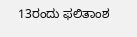13ರಂದು ಫಲಿತಾಂಶ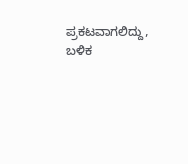ಪ್ರಕಟವಾಗಲಿದ್ದು, ಬಳಿಕ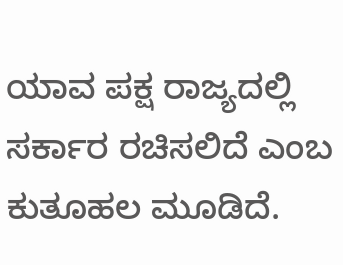ಯಾವ ಪಕ್ಷ ರಾಜ್ಯದಲ್ಲಿ ಸರ್ಕಾರ ರಚಿಸಲಿದೆ ಎಂಬ ಕುತೂಹಲ ಮೂಡಿದೆ.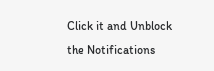Click it and Unblock the Notifications